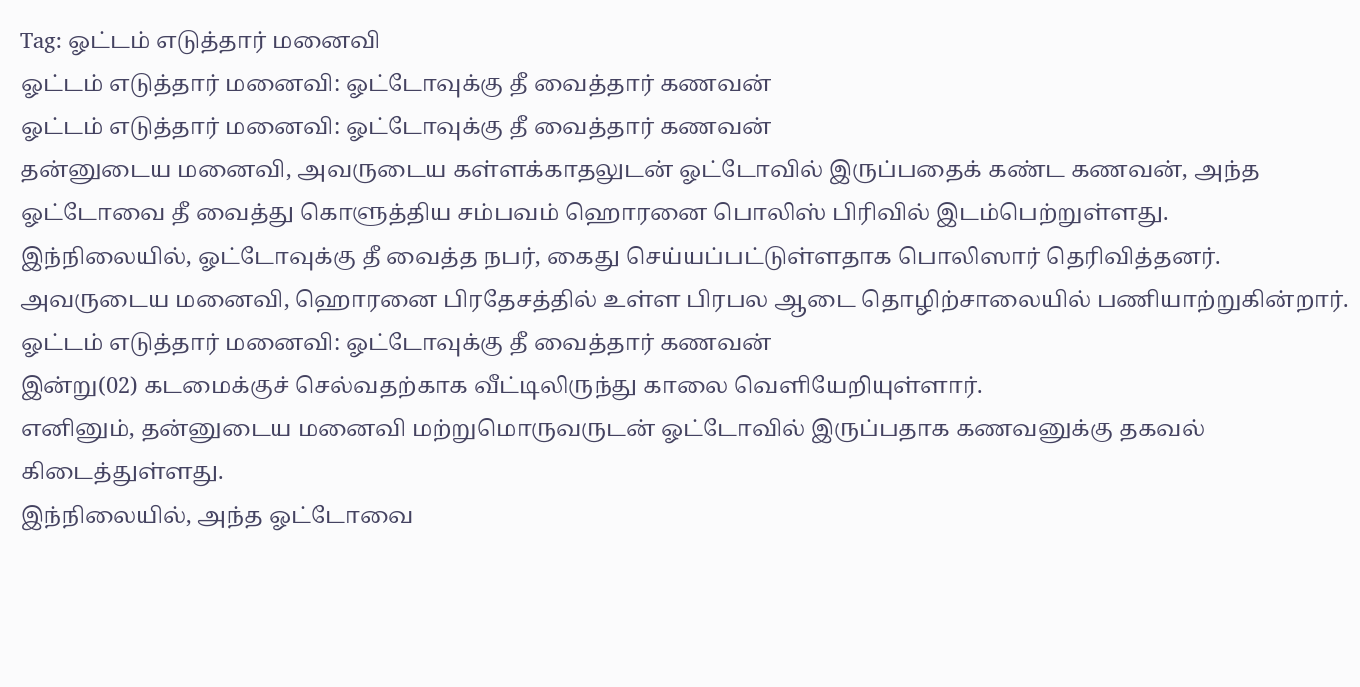Tag: ஓட்டம் எடுத்தார் மனைவி
ஓட்டம் எடுத்தார் மனைவி: ஓட்டோவுக்கு தீ வைத்தார் கணவன்
ஓட்டம் எடுத்தார் மனைவி: ஓட்டோவுக்கு தீ வைத்தார் கணவன்
தன்னுடைய மனைவி, அவருடைய கள்ளக்காதலுடன் ஓட்டோவில் இருப்பதைக் கண்ட கணவன், அந்த ஓட்டோவை தீ வைத்து கொளுத்திய சம்பவம் ஹொரனை பொலிஸ் பிரிவில் இடம்பெற்றுள்ளது.
இந்நிலையில், ஓட்டோவுக்கு தீ வைத்த நபர், கைது செய்யப்பட்டுள்ளதாக பொலிஸார் தெரிவித்தனர்.
அவருடைய மனைவி, ஹொரனை பிரதேசத்தில் உள்ள பிரபல ஆடை தொழிற்சாலையில் பணியாற்றுகின்றார்.
ஓட்டம் எடுத்தார் மனைவி: ஓட்டோவுக்கு தீ வைத்தார் கணவன்
இன்று(02) கடமைக்குச் செல்வதற்காக வீட்டிலிருந்து காலை வெளியேறியுள்ளார்.
எனினும், தன்னுடைய மனைவி மற்றுமொருவருடன் ஓட்டோவில் இருப்பதாக கணவனுக்கு தகவல் கிடைத்துள்ளது.
இந்நிலையில், அந்த ஓட்டோவை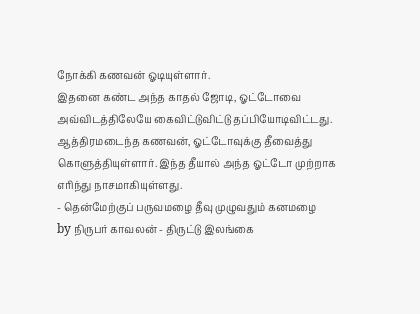நோக்கி கணவன் ஓடியுள்ளார்.
இதனை கண்ட அந்த காதல் ஜோடி, ஓட்டோவை அவ்விடத்திலேயே கைவிட்டுவிட்டு தப்பியோடிவிட்டது.
ஆத்திரமடைந்த கணவன், ஓட்டோவுக்கு தீவைத்து கொளுத்தியுள்ளார். இந்த தீயால் அந்த ஓட்டோ முற்றாக எரிந்து நாசமாகியுள்ளது.
- தென்மேற்குப் பருவமழை தீவு முழுவதும் கனமழை
by நிருபர் காவலன் - திருட்டு இலங்கை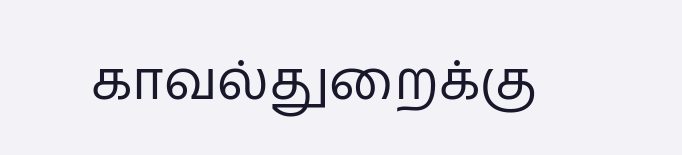காவல்துறைக்கு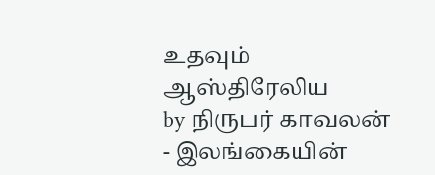உதவும் ஆஸ்திரேலிய
by நிருபர் காவலன் - இலங்கையின்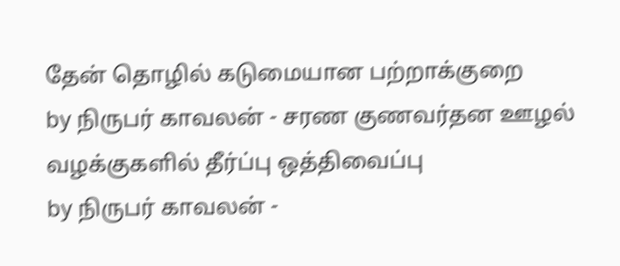தேன் தொழில் கடுமையான பற்றாக்குறை
by நிருபர் காவலன் - சரண குணவர்தன ஊழல் வழக்குகளில் தீர்ப்பு ஒத்திவைப்பு
by நிருபர் காவலன் -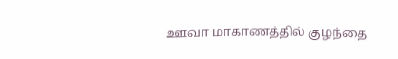ஊவா மாகாணத்தில் குழந்தை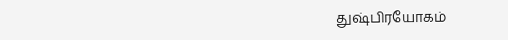துஷ்பிரயோகம்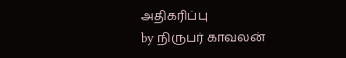அதிகரிப்பு
by நிருபர் காவலன்